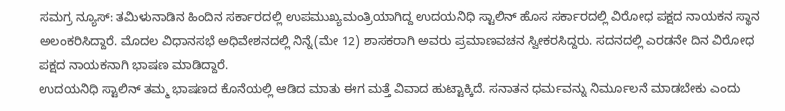ಸಮಗ್ರ ನ್ಯೂಸ್: ತಮಿಳುನಾಡಿನ ಹಿಂದಿನ ಸರ್ಕಾರದಲ್ಲಿ ಉಪಮುಖ್ಯಮಂತ್ರಿಯಾಗಿದ್ದ ಉದಯನಿಧಿ ಸ್ಟಾಲಿನ್ ಹೊಸ ಸರ್ಕಾರದಲ್ಲಿ ವಿರೋಧ ಪಕ್ಷದ ನಾಯಕನ ಸ್ಥಾನ ಅಲಂಕರಿಸಿದ್ದಾರೆ. ಮೊದಲ ವಿಧಾನಸಭೆ ಅಧಿವೇಶನದಲ್ಲಿ ನಿನ್ನೆ(ಮೇ 12) ಶಾಸಕರಾಗಿ ಅವರು ಪ್ರಮಾಣವಚನ ಸ್ವೀಕರಸಿದ್ದರು. ಸದನದಲ್ಲಿ ಎರಡನೇ ದಿನ ವಿರೋಧ ಪಕ್ಷದ ನಾಯಕನಾಗಿ ಭಾಷಣ ಮಾಡಿದ್ದಾರೆ.
ಉದಯನಿಧಿ ಸ್ಟಾಲಿನ್ ತಮ್ಮ ಭಾಷಣದ ಕೊನೆಯಲ್ಲಿ ಆಡಿದ ಮಾತು ಈಗ ಮತ್ತೆ ವಿವಾದ ಹುಟ್ಟಾಕ್ಕಿದೆ. ಸನಾತನ ಧರ್ಮವನ್ನು ನಿರ್ಮೂಲನೆ ಮಾಡಬೇಕು ಎಂದು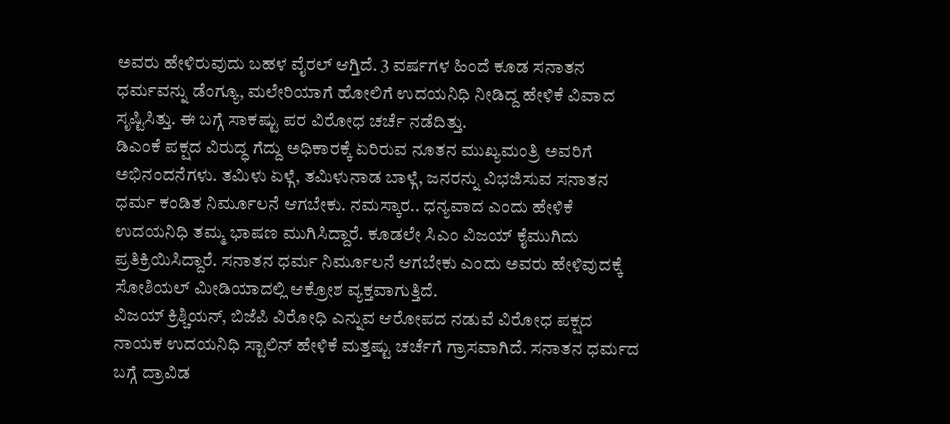ಅವರು ಹೇಳಿರುವುದು ಬಹಳ ವೈರಲ್ ಆಗ್ತಿದೆ. 3 ವರ್ಷಗಳ ಹಿಂದೆ ಕೂಡ ಸನಾತನ ಧರ್ಮವನ್ನು ಡೆಂಗ್ಯೂ, ಮಲೇರಿಯಾಗೆ ಹೋಲಿಗೆ ಉದಯನಿಧಿ ನೀಡಿದ್ದ ಹೇಳಿಕೆ ವಿವಾದ ಸೃಷ್ಟಿಸಿತ್ತು. ಈ ಬಗ್ಗೆ ಸಾಕಷ್ಟು ಪರ ವಿರೋಧ ಚರ್ಚೆ ನಡೆದಿತ್ತು.
ಡಿಎಂಕೆ ಪಕ್ಷದ ವಿರುದ್ಧ ಗೆದ್ದು ಅಧಿಕಾರಕ್ಕೆ ಏರಿರುವ ನೂತನ ಮುಖ್ಯಮಂತ್ರಿ ಅವರಿಗೆ ಅಭಿನಂದನೆಗಳು. ತಮಿಳು ಏಳ್ಗೆ, ತಮಿಳುನಾಡ ಬಾಳ್ಗೆ, ಜನರನ್ನು ವಿಭಜಿಸುವ ಸನಾತನ ಧರ್ಮ ಕಂಡಿತ ನಿರ್ಮೂಲನೆ ಆಗಬೇಕು. ನಮಸ್ಕಾರ.. ಧನ್ಯವಾದ ಎಂದು ಹೇಳಿಕೆ ಉದಯನಿಧಿ ತಮ್ಮ ಭಾಷಣ ಮುಗಿಸಿದ್ದಾರೆ. ಕೂಡಲೇ ಸಿಎಂ ವಿಜಯ್ ಕೈಮುಗಿದು ಪ್ರತಿಕ್ರಿಯಿಸಿದ್ದಾರೆ. ಸನಾತನ ಧರ್ಮ ನಿರ್ಮೂಲನೆ ಆಗಬೇಕು ಎಂದು ಅವರು ಹೇಳಿವುದಕ್ಕೆ ಸೋಶಿಯಲ್ ಮೀಡಿಯಾದಲ್ಲಿ ಆಕ್ರೋಶ ವ್ಯಕ್ತವಾಗುತ್ತಿದೆ.
ವಿಜಯ್ ಕ್ರಿಶ್ಚಿಯನ್, ಬಿಜೆಪಿ ವಿರೋಧಿ ಎನ್ನುವ ಆರೋಪದ ನಡುವೆ ವಿರೋಧ ಪಕ್ಷದ ನಾಯಕ ಉದಯನಿಧಿ ಸ್ಟಾಲಿನ್ ಹೇಳಿಕೆ ಮತ್ತಷ್ಟು ಚರ್ಚೆಗೆ ಗ್ರಾಸವಾಗಿದೆ. ಸನಾತನ ಧರ್ಮದ ಬಗ್ಗೆ ದ್ರಾವಿಡ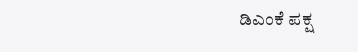ಡಿಎಂಕೆ ಪಕ್ಷ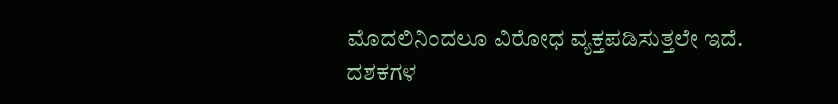ಮೊದಲಿನಿಂದಲೂ ವಿರೋಧ ವ್ಯಕ್ತಪಡಿಸುತ್ತಲೇ ಇದೆ. ದಶಕಗಳ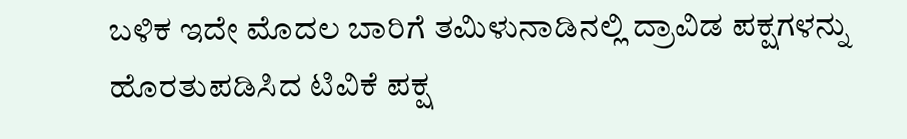ಬಳಿಕ ಇದೇ ಮೊದಲ ಬಾರಿಗೆ ತಮಿಳುನಾಡಿನಲ್ಲಿ ದ್ರಾವಿಡ ಪಕ್ಷಗಳನ್ನು ಹೊರತುಪಡಿಸಿದ ಟಿವಿಕೆ ಪಕ್ಷ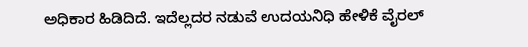ಅಧಿಕಾರ ಹಿಡಿದಿದೆ. ಇದೆಲ್ಲದರ ನಡುವೆ ಉದಯನಿಧಿ ಹೇಳಿಕೆ ವೈರಲ್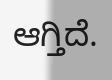ಆಗ್ತಿದೆ.